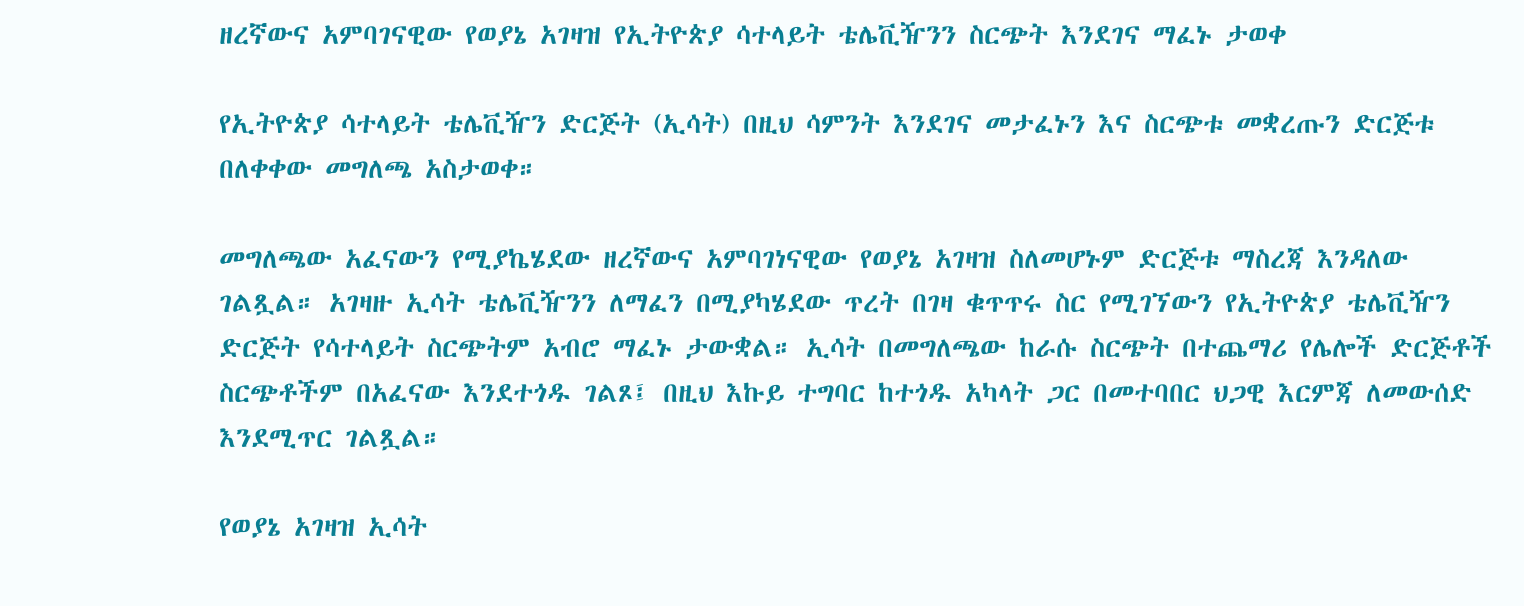ዘረኛውና አምባገናዊው የወያኔ አገዛዝ የኢትዮጵያ ሳተላይት ቴሌቪዥንን ስርጭት እንደገና ማፈኑ ታወቀ

የኢትዮጵያ ሳተላይት ቴሌቪዥን ድርጅት (ኢሳት) በዚህ ሳምንት እንደገና መታፈኑን እና ስርጭቱ መቋረጡን ድርጅቱ በለቀቀው መግለጫ አስታወቀ።

መግለጫው አፈናውን የሚያኬሄደው ዘረኛውና አምባገነናዊው የወያኔ አገዛዝ ስለመሆኑም ድርጅቱ ማስረጃ እንዳለው ገልጿል። አገዛዙ ኢሳት ቴሌቪዥንን ለማፈን በሚያካሄደው ጥረት በገዛ ቁጥጥሩ ስር የሚገኘውን የኢትዮጵያ ቴሌቪዥን ድርጅት የሳተላይት ስርጭትም አብሮ ማፈኑ ታውቋል። ኢሳት በመግለጫው ከራሱ ስርጭት በተጨማሪ የሌሎች ድርጅቶች ስርጭቶችም በአፈናው እንደተጎዱ ገልጾ፤ በዚህ እኩይ ተግባር ከተጎዱ አካላት ጋር በመተባበር ህጋዊ እርምጃ ለመውሰድ እንደሚጥር ገልጿል።

የወያኔ አገዛዝ ኢሳት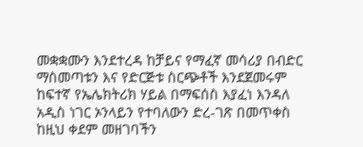መቋቋሙን እንደተረዳ ከቻይና የማፈኛ መሳሪያ በብድር ማስመጣቱን እና የድርጅቱ ስርጭቶች እንደጀመሩም ከፍተኛ የኤሌክትሪክ ሃይል በማፍሰስ እያፈነ እንዳለ አዲስ ነገር ኦንላይን የተባለውን ድረ-ገጽ በመጥቀስ ከዚህ ቀደም መዘገባችን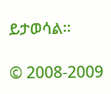ይታወሳል።

© 2008-2009